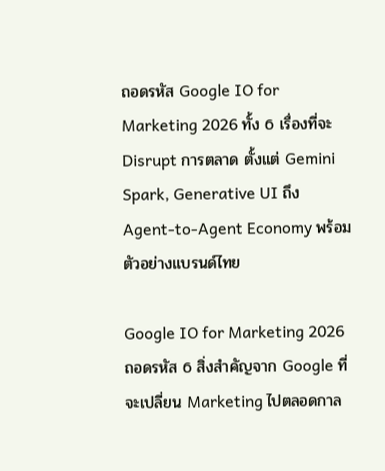ถอดรหัส Google IO for Marketing 2026 ทั้ง 6 เรื่องที่จะ Disrupt การตลาด ตั้งแต่ Gemini Spark, Generative UI ถึง Agent-to-Agent Economy พร้อมตัวอย่างแบรนด์ไทย

Google IO for Marketing 2026 ถอดรหัส 6 สิ่งสำคัญจาก Google ที่จะเปลี่ยน Marketing ไปตลอดกาล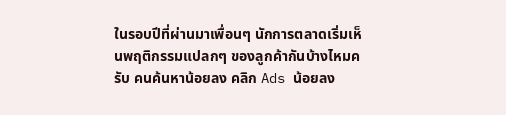ในรอบปีที่ผ่านมาเพื่อนๆ นักการตลาดเริ่มเห็นพฤติกรรมแปลกๆ ของลูกค้ากันบ้างไหมครับ คนค้นหาน้อยลง คลิก Ads น้อยลง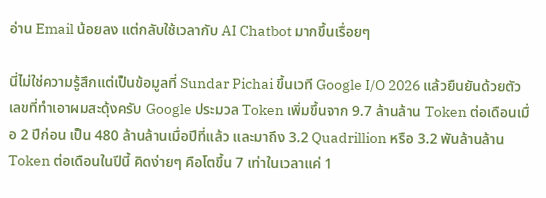อ่าน Email น้อยลง แต่กลับใช้เวลากับ AI Chatbot มากขึ้นเรื่อยๆ

นี่ไม่ใช่ความรู้สึกแต่เป็นข้อมูลที่ Sundar Pichai ขึ้นเวที Google I/O 2026 แล้วยืนยันด้วยตัวเลขที่ทำเอาผมสะดุ้งครับ Google ประมวล Token เพิ่มขึ้นจาก 9.7 ล้านล้าน Token ต่อเดือนเมื่อ 2 ปีก่อน เป็น 480 ล้านล้านเมื่อปีที่แล้ว และมาถึง 3.2 Quadrillion หรือ 3.2 พันล้านล้าน Token ต่อเดือนในปีนี้ คิดง่ายๆ คือโตขึ้น 7 เท่าในเวลาแค่ 1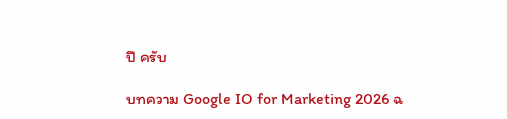ปี ครับ

บทความ Google IO for Marketing 2026 ฉ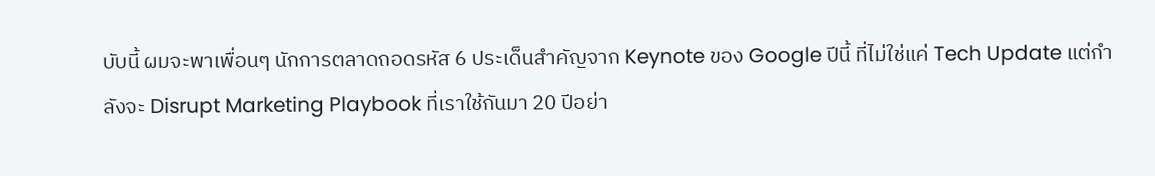บับนี้ ผมจะพาเพื่อนๆ นักการตลาดถอดรหัส 6 ประเด็นสำคัญจาก Keynote ของ Google ปีนี้ ที่ไม่ใช่แค่ Tech Update แต่กำลังจะ Disrupt Marketing Playbook ที่เราใช้กันมา 20 ปีอย่า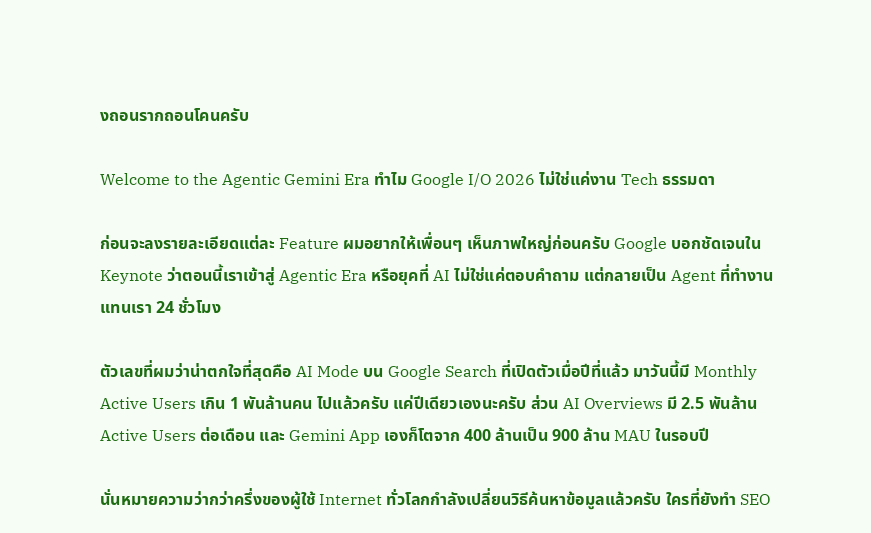งถอนรากถอนโคนครับ

Welcome to the Agentic Gemini Era ทำไม Google I/O 2026 ไม่ใช่แค่งาน Tech ธรรมดา

ก่อนจะลงรายละเอียดแต่ละ Feature ผมอยากให้เพื่อนๆ เห็นภาพใหญ่ก่อนครับ Google บอกชัดเจนใน Keynote ว่าตอนนี้เราเข้าสู่ Agentic Era หรือยุคที่ AI ไม่ใช่แค่ตอบคำถาม แต่กลายเป็น Agent ที่ทำงานแทนเรา 24 ชั่วโมง

ตัวเลขที่ผมว่าน่าตกใจที่สุดคือ AI Mode บน Google Search ที่เปิดตัวเมื่อปีที่แล้ว มาวันนี้มี Monthly Active Users เกิน 1 พันล้านคน ไปแล้วครับ แค่ปีเดียวเองนะครับ ส่วน AI Overviews มี 2.5 พันล้าน Active Users ต่อเดือน และ Gemini App เองก็โตจาก 400 ล้านเป็น 900 ล้าน MAU ในรอบปี

นั่นหมายความว่ากว่าครึ่งของผู้ใช้ Internet ทั่วโลกกำลังเปลี่ยนวิธีค้นหาข้อมูลแล้วครับ ใครที่ยังทำ SEO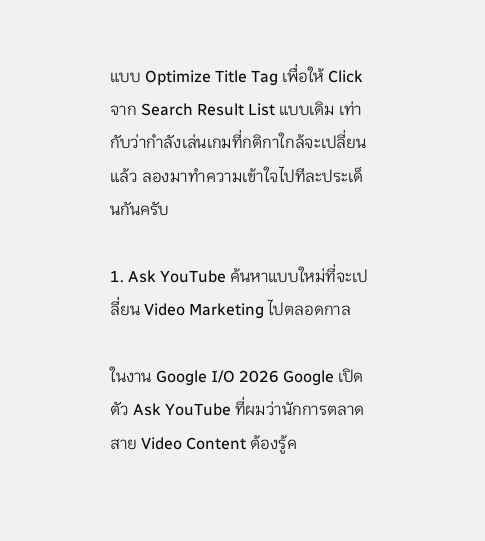แบบ Optimize Title Tag เพื่อให้ Click จาก Search Result List แบบเดิม เท่ากับว่ากำลังเล่นเกมที่กติกาใกล้จะเปลี่ยนแล้ว ลองมาทำความเข้าใจไปทีละประเด็นกันครับ

1. Ask YouTube ค้นหาแบบใหม่ที่จะเปลี่ยน Video Marketing ไปตลอดกาล

ในงาน Google I/O 2026 Google เปิดตัว Ask YouTube ที่ผมว่านักการตลาดสาย Video Content ต้องรู้ค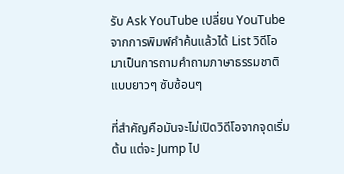รับ Ask YouTube เปลี่ยน YouTube จากการพิมพ์คำค้นแล้วได้ List วิดีโอ มาเป็นการถามคำถามภาษาธรรมชาติแบบยาวๆ ซับซ้อนๆ

ที่สำคัญคือมันจะไม่เปิดวิดีโอจากจุดเริ่มต้น แต่จะ Jump ไป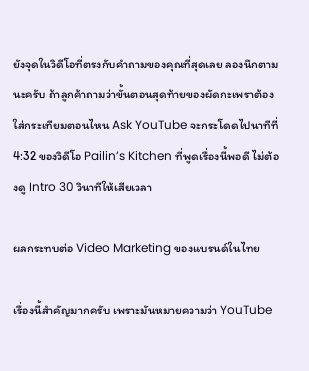ยังจุดในวิดีโอที่ตรงกับคำถามของคุณที่สุดเลย ลองนึกตามนะครับ ถ้าลูกค้าถามว่าขั้นตอนสุดท้ายของผัดกะเพราต้องใส่กระเทียมตอนไหน Ask YouTube จะกระโดดไปนาทีที่ 4:32 ของวิดีโอ Pailin’s Kitchen ที่พูดเรื่องนี้พอดี ไม่ต้องดู Intro 30 วินาทีให้เสียเวลา

ผลกระทบต่อ Video Marketing ของแบรนด์ในไทย

เรื่องนี้สำคัญมากครับ เพราะมันหมายความว่า YouTube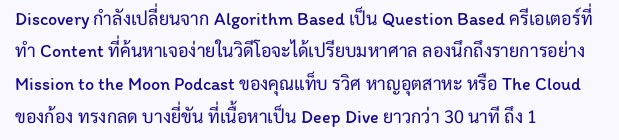Discovery กำลังเปลี่ยนจาก Algorithm Based เป็น Question Based ครีเอเตอร์ที่ทำ Content ที่ค้นหาเจอง่ายในวิดีโอจะได้เปรียบมหาศาล ลองนึกถึงรายการอย่าง Mission to the Moon Podcast ของคุณแท็บ รวิศ หาญอุตสาหะ หรือ The Cloud ของก้อง ทรงกลด บางยี่ขัน ที่เนื้อหาเป็น Deep Dive ยาวกว่า 30 นาที ถึง 1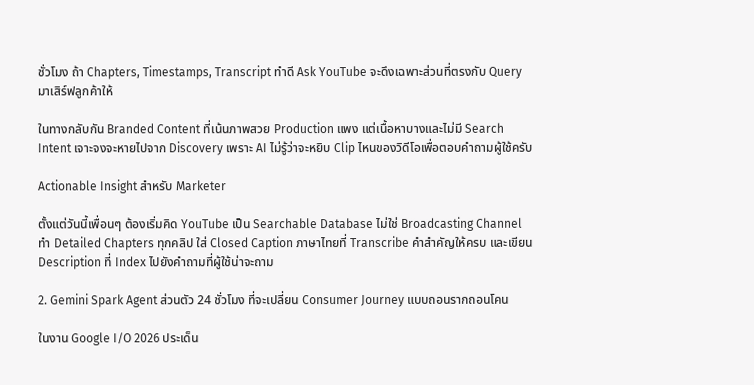ชั่วโมง ถ้า Chapters, Timestamps, Transcript ทำดี Ask YouTube จะดึงเฉพาะส่วนที่ตรงกับ Query มาเสิร์ฟลูกค้าให้

ในทางกลับกัน Branded Content ที่เน้นภาพสวย Production แพง แต่เนื้อหาบางและไม่มี Search Intent เจาะจงจะหายไปจาก Discovery เพราะ AI ไม่รู้ว่าจะหยิบ Clip ไหนของวิดีโอเพื่อตอบคำถามผู้ใช้ครับ

Actionable Insight สำหรับ Marketer

ตั้งแต่วันนี้เพื่อนๆ ต้องเริ่มคิด YouTube เป็น Searchable Database ไม่ใช่ Broadcasting Channel ทำ Detailed Chapters ทุกคลิป ใส่ Closed Caption ภาษาไทยที่ Transcribe คำสำคัญให้ครบ และเขียน Description ที่ Index ไปยังคำถามที่ผู้ใช้น่าจะถาม

2. Gemini Spark Agent ส่วนตัว 24 ชั่วโมง ที่จะเปลี่ยน Consumer Journey แบบถอนรากถอนโคน

ในงาน Google I/O 2026 ประเด็น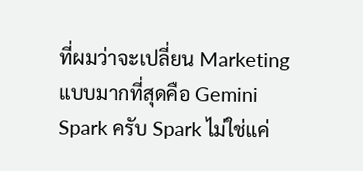ที่ผมว่าจะเปลี่ยน Marketing แบบมากที่สุดคือ Gemini Spark ครับ Spark ไม่ใช่แค่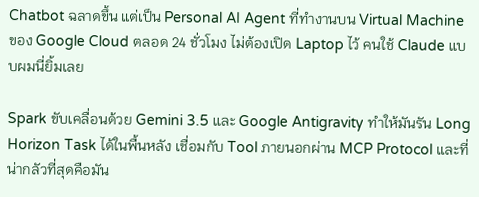Chatbot ฉลาดขึ้น แต่เป็น Personal AI Agent ที่ทำงานบน Virtual Machine ของ Google Cloud ตลอด 24 ชั่วโมง ไม่ต้องเปิด Laptop ไว้ คนใช้ Claude แบบผมนี่ยิ้มเลย

Spark ขับเคลื่อนด้วย Gemini 3.5 และ Google Antigravity ทำให้มันรัน Long Horizon Task ได้ในพื้นหลัง เชื่อมกับ Tool ภายนอกผ่าน MCP Protocol และที่น่ากลัวที่สุดคือมัน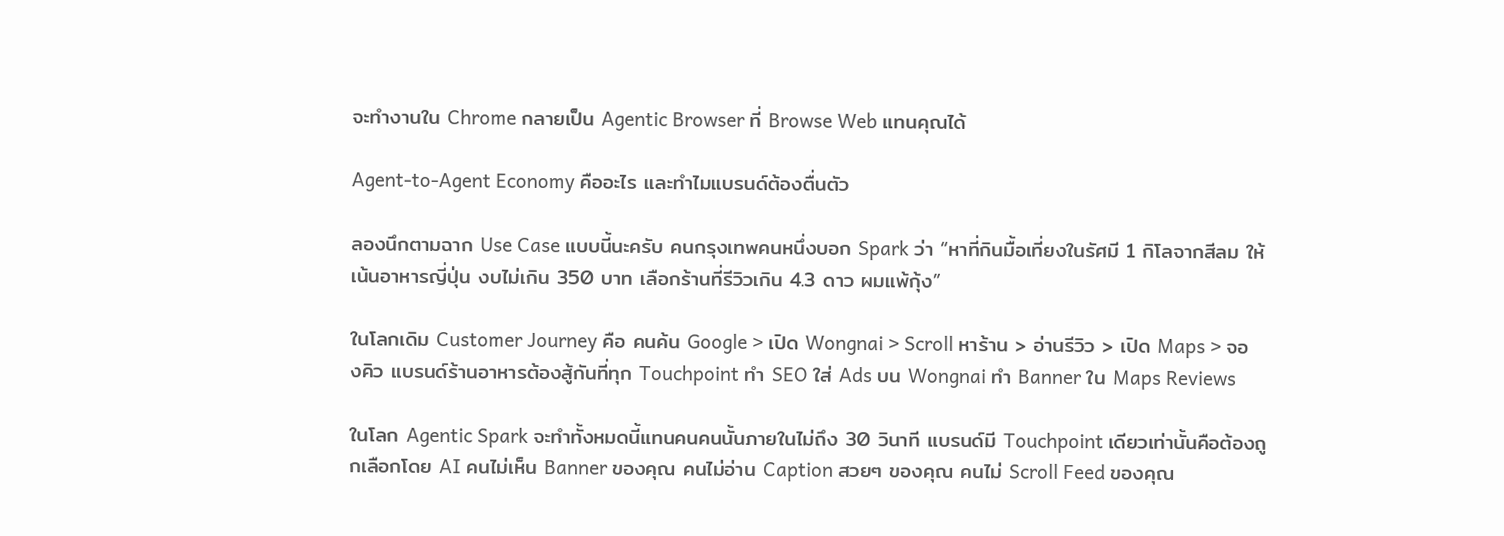จะทำงานใน Chrome กลายเป็น Agentic Browser ที่ Browse Web แทนคุณได้

Agent-to-Agent Economy คืออะไร และทำไมแบรนด์ต้องตื่นตัว

ลองนึกตามฉาก Use Case แบบนี้นะครับ คนกรุงเทพคนหนึ่งบอก Spark ว่า “หาที่กินมื้อเที่ยงในรัศมี 1 กิโลจากสีลม ให้เน้นอาหารญี่ปุ่น งบไม่เกิน 350 บาท เลือกร้านที่รีวิวเกิน 4.3 ดาว ผมแพ้กุ้ง”

ในโลกเดิม Customer Journey คือ คนค้น Google > เปิด Wongnai > Scroll หาร้าน > อ่านรีวิว > เปิด Maps > จองคิว แบรนด์ร้านอาหารต้องสู้กันที่ทุก Touchpoint ทำ SEO ใส่ Ads บน Wongnai ทำ Banner ใน Maps Reviews

ในโลก Agentic Spark จะทำทั้งหมดนี้แทนคนคนนั้นภายในไม่ถึง 30 วินาที แบรนด์มี Touchpoint เดียวเท่านั้นคือต้องถูกเลือกโดย AI คนไม่เห็น Banner ของคุณ คนไม่อ่าน Caption สวยๆ ของคุณ คนไม่ Scroll Feed ของคุณ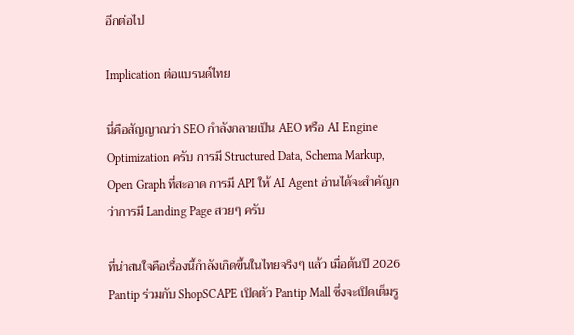อีกต่อไป

Implication ต่อแบรนด์ไทย

นี่คือสัญญาณว่า SEO กำลังกลายเป็น AEO หรือ AI Engine Optimization ครับ การมี Structured Data, Schema Markup, Open Graph ที่สะอาด การมี API ให้ AI Agent อ่านได้จะสำคัญกว่าการมี Landing Page สวยๆ ครับ

ที่น่าสนใจคือเรื่องนี้กำลังเกิดขึ้นในไทยจริงๆ แล้ว เมื่อต้นปี 2026 Pantip ร่วมกับ ShopSCAPE เปิดตัว Pantip Mall ซึ่งจะเปิดเต็มรู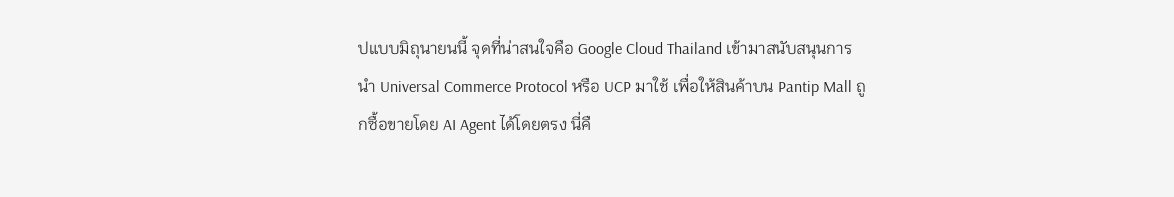ปแบบมิถุนายนนี้ จุดที่น่าสนใจคือ Google Cloud Thailand เข้ามาสนับสนุนการนำ Universal Commerce Protocol หรือ UCP มาใช้ เพื่อให้สินค้าบน Pantip Mall ถูกซื้อขายโดย AI Agent ได้โดยตรง นี่คื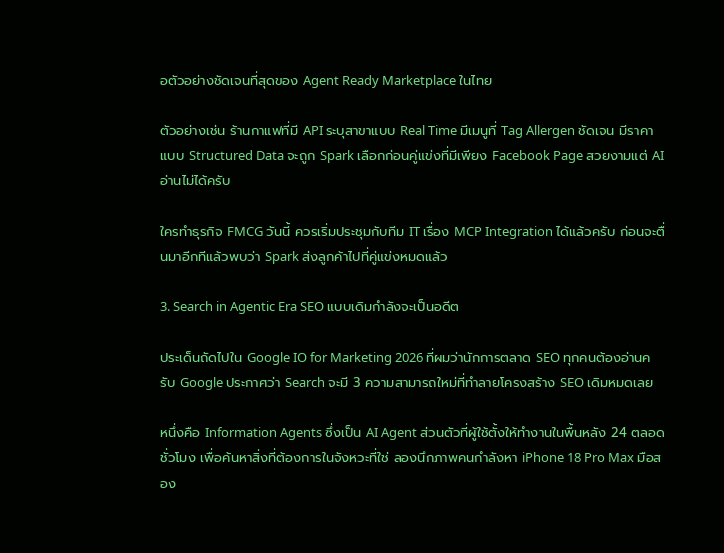อตัวอย่างชัดเจนที่สุดของ Agent Ready Marketplace ในไทย

ตัวอย่างเช่น ร้านกาแฟที่มี API ระบุสาขาแบบ Real Time มีเมนูที่ Tag Allergen ชัดเจน มีราคาแบบ Structured Data จะถูก Spark เลือกก่อนคู่แข่งที่มีเพียง Facebook Page สวยงามแต่ AI อ่านไม่ได้ครับ

ใครทำธุรกิจ FMCG วันนี้ ควรเริ่มประชุมกับทีม IT เรื่อง MCP Integration ได้แล้วครับ ก่อนจะตื่นมาอีกทีแล้วพบว่า Spark ส่งลูกค้าไปที่คู่แข่งหมดแล้ว

3. Search in Agentic Era SEO แบบเดิมกำลังจะเป็นอดีต

ประเด็นถัดไปใน Google IO for Marketing 2026 ที่ผมว่านักการตลาด SEO ทุกคนต้องอ่านครับ Google ประกาศว่า Search จะมี 3 ความสามารถใหม่ที่ทำลายโครงสร้าง SEO เดิมหมดเลย

หนึ่งคือ Information Agents ซึ่งเป็น AI Agent ส่วนตัวที่ผู้ใช้ตั้งให้ทำงานในพื้นหลัง 24 ตลอดชั่วโมง เพื่อค้นหาสิ่งที่ต้องการในจังหวะที่ใช่ ลองนึกภาพคนกำลังหา iPhone 18 Pro Max มือสอง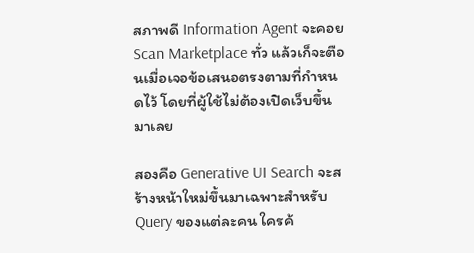สภาพดี Information Agent จะคอย Scan Marketplace ทั่ว แล้วเก็จะตือนเมื่อเจอข้อเสนอตรงตามที่กำหนดไว้ โดยที่ผู้ใช้ไม่ต้องเปิดเว็บขึ้นมาเลย

สองคือ Generative UI Search จะสร้างหน้าใหม่ขึ้นมาเฉพาะสำหรับ Query ของแต่ละคน ใครค้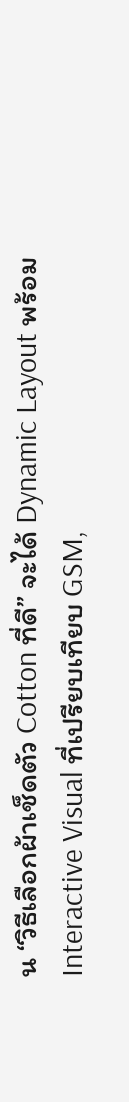น “วิธีเลือกผ้าเช็ดตัว Cotton ที่ดี” จะได้ Dynamic Layout พร้อม Interactive Visual ที่เปรียบเทียบ GSM,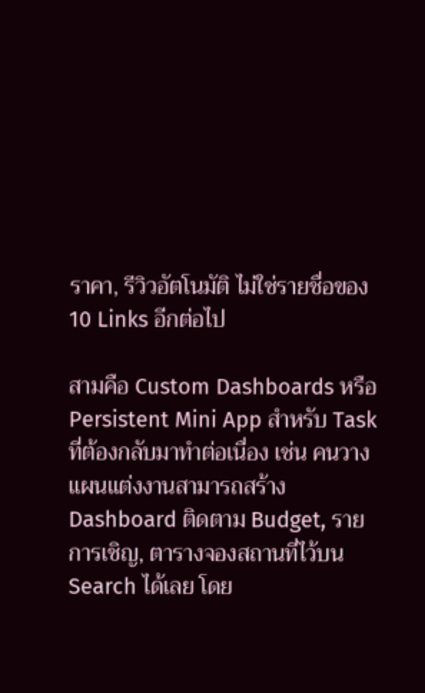ราคา, รีวิวอัตโนมัติ ไม่ใช่รายชื่อของ 10 Links อีกต่อไป

สามคือ Custom Dashboards หรือ Persistent Mini App สำหรับ Task ที่ต้องกลับมาทำต่อเนื่อง เช่น คนวางแผนแต่งงานสามารถสร้าง Dashboard ติดตาม Budget, รายการเชิญ, ตารางจองสถานที่ไว้บน Search ได้เลย โดย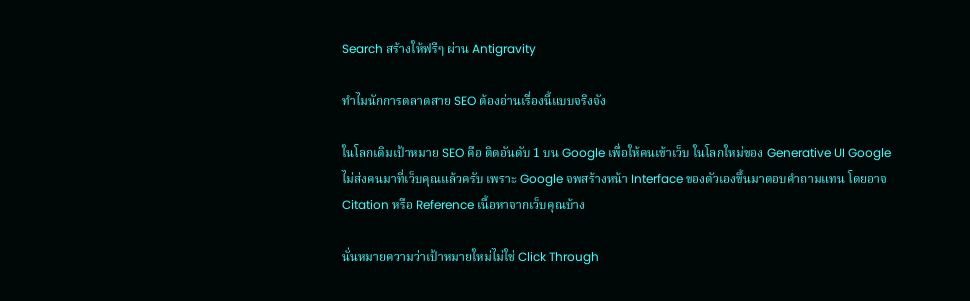Search สร้างให้ฟรีๆ ผ่าน Antigravity

ทำไมนักการตลาดสาย SEO ต้องอ่านเรื่องนี้แบบจริงจัง

ในโลกเดิมเป้าหมาย SEO คือ ติดอันดับ 1 บน Google เพื่อให้คนเข้าเว็บ ในโลกใหม่ของ Generative UI Google ไม่ส่งคนมาที่เว็บคุณแล้วครับ เพราะ Google จพสร้างหน้า Interface ของตัวเองขึ้นมาตอบคำถามแทน โดยอาจ Citation หรือ Reference เนื้อหาจากเว็บคุณบ้าง

นั่นหมายความว่าเป้าหมายใหม่ไม่ใช่ Click Through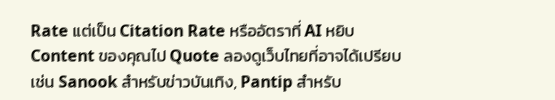Rate แต่เป็น Citation Rate หรืออัตราที่ AI หยิบ Content ของคุณไป Quote ลองดูเว็บไทยที่อาจได้เปรียบเช่น Sanook สำหรับข่าวบันเทิง, Pantip สำหรับ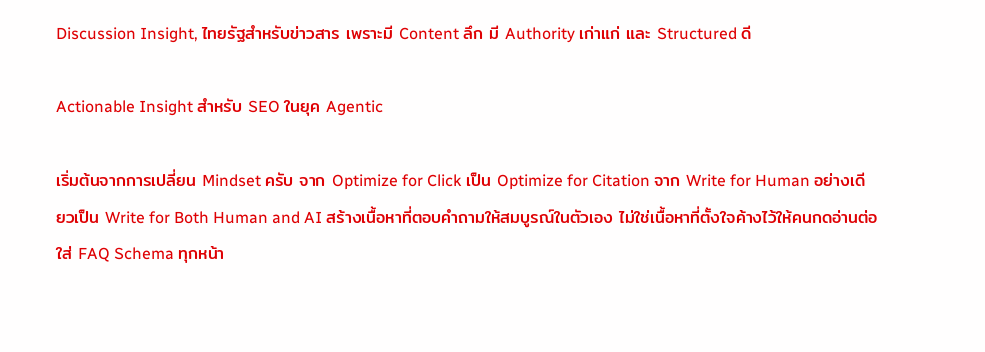Discussion Insight, ไทยรัฐสำหรับข่าวสาร เพราะมี Content ลึก มี Authority เก่าแก่ และ Structured ดี

Actionable Insight สำหรับ SEO ในยุค Agentic

เริ่มต้นจากการเปลี่ยน Mindset ครับ จาก Optimize for Click เป็น Optimize for Citation จาก Write for Human อย่างเดียวเป็น Write for Both Human and AI สร้างเนื้อหาที่ตอบคำถามให้สมบูรณ์ในตัวเอง ไม่ใช่เนื้อหาที่ตั้งใจค้างไว้ให้คนกดอ่านต่อ ใส่ FAQ Schema ทุกหน้า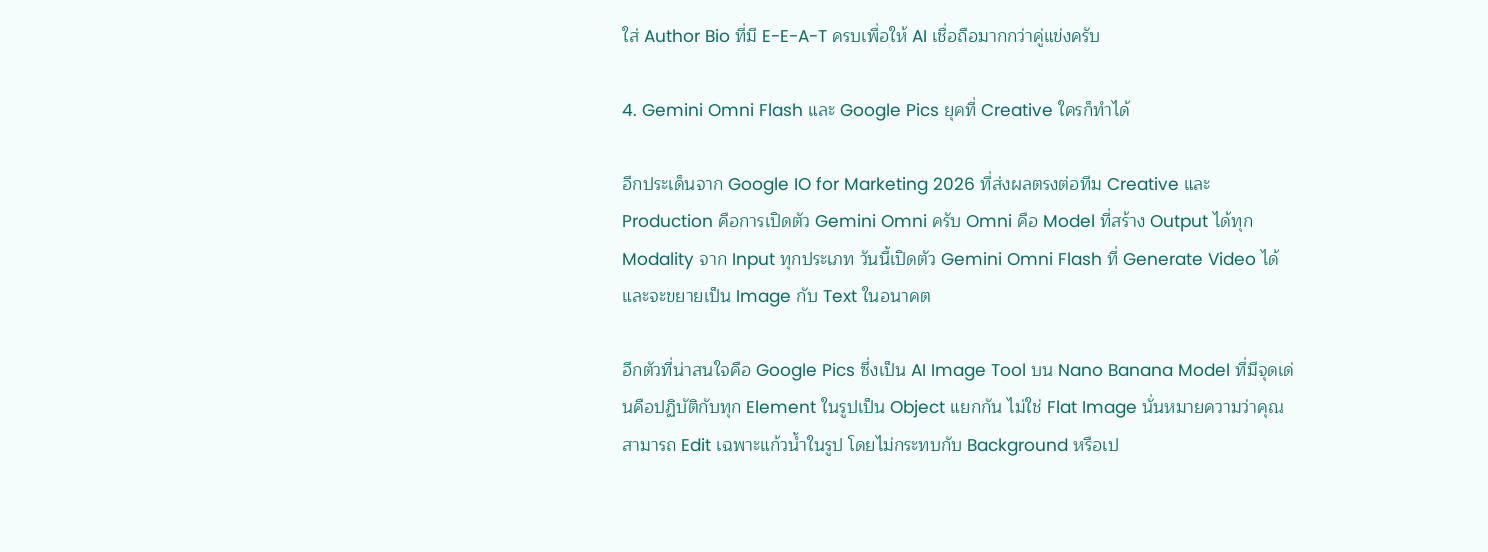ใส่ Author Bio ที่มี E-E-A-T ครบเพื่อให้ AI เชื่อถือมากกว่าคู่แข่งครับ

4. Gemini Omni Flash และ Google Pics ยุคที่ Creative ใครก็ทำได้

อีกประเด็นจาก Google IO for Marketing 2026 ที่ส่งผลตรงต่อทีม Creative และ Production คือการเปิดตัว Gemini Omni ครับ Omni คือ Model ที่สร้าง Output ได้ทุก Modality จาก Input ทุกประเภท วันนี้เปิดตัว Gemini Omni Flash ที่ Generate Video ได้ และจะขยายเป็น Image กับ Text ในอนาคต

อีกตัวที่น่าสนใจคือ Google Pics ซึ่งเป็น AI Image Tool บน Nano Banana Model ที่มีจุดเด่นคือปฏิบัติกับทุก Element ในรูปเป็น Object แยกกัน ไม่ใช่ Flat Image นั่นหมายความว่าคุณสามารถ Edit เฉพาะแก้วน้ำในรูป โดยไม่กระทบกับ Background หรือเป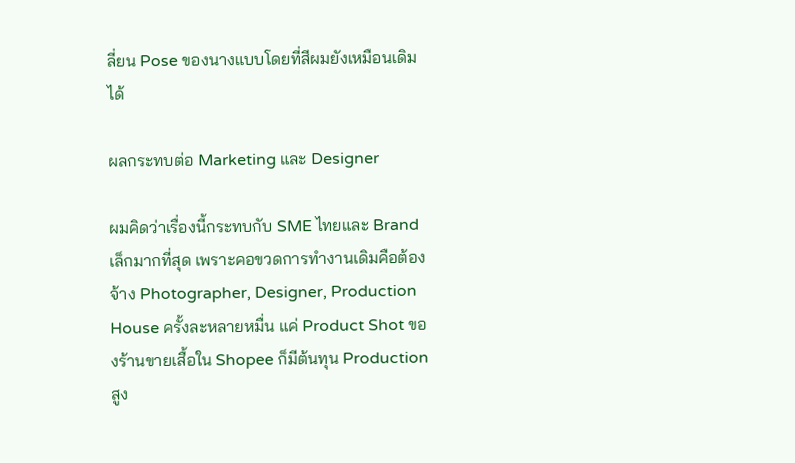ลี่ยน Pose ของนางแบบโดยที่สีผมยังเหมือนเดิมได้

ผลกระทบต่อ Marketing และ Designer

ผมคิดว่าเรื่องนี้กระทบกับ SME ไทยและ Brand เล็กมากที่สุด เพราะคอขวดการทำงานเดิมคือต้องจ้าง Photographer, Designer, Production House ครั้งละหลายหมื่น แค่ Product Shot ของร้านขายเสื้อใน Shopee ก็มีต้นทุน Production สูง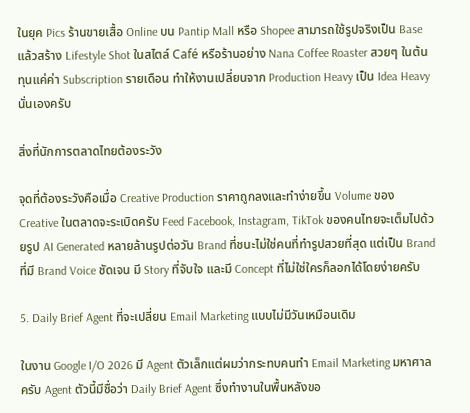ในยุค Pics ร้านขายเสื้อ Online บน Pantip Mall หรือ Shopee สามารถใช้รูปจริงเป็น Base แล้วสร้าง Lifestyle Shot ในสไตล์ Café หรือร้านอย่าง Nana Coffee Roaster สวยๆ ในต้นทุนแค่ค่า Subscription รายเดือน ทำให้งานเปลี่ยนจาก Production Heavy เป็น Idea Heavy นั่นเองครับ

สิ่งที่นักการตลาดไทยต้องระวัง

จุดที่ต้องระวังคือเมื่อ Creative Production ราคาถูกลงและทำง่ายขึ้น Volume ของ Creative ในตลาดจะระเบิดครับ Feed Facebook, Instagram, TikTok ของคนไทยจะเต็มไปด้วยรูป AI Generated หลายล้านรูปต่อวัน Brand ที่ชนะไม่ใช่คนที่ทำรูปสวยที่สุด แต่เป็น Brand ที่มี Brand Voice ชัดเจน มี Story ที่จับใจ และมี Concept ที่ไม่ใช่ใครก็ลอกได้โดยง่ายครับ

5. Daily Brief Agent ที่จะเปลี่ยน Email Marketing แบบไม่มีวันเหมือนเดิม

ในงาน Google I/O 2026 มี Agent ตัวเล็กแต่ผมว่ากระทบคนทำ Email Marketing มหาศาลครับ Agent ตัวนี้มีชื่อว่า Daily Brief Agent ซึ่งทำงานในพื้นหลังขอ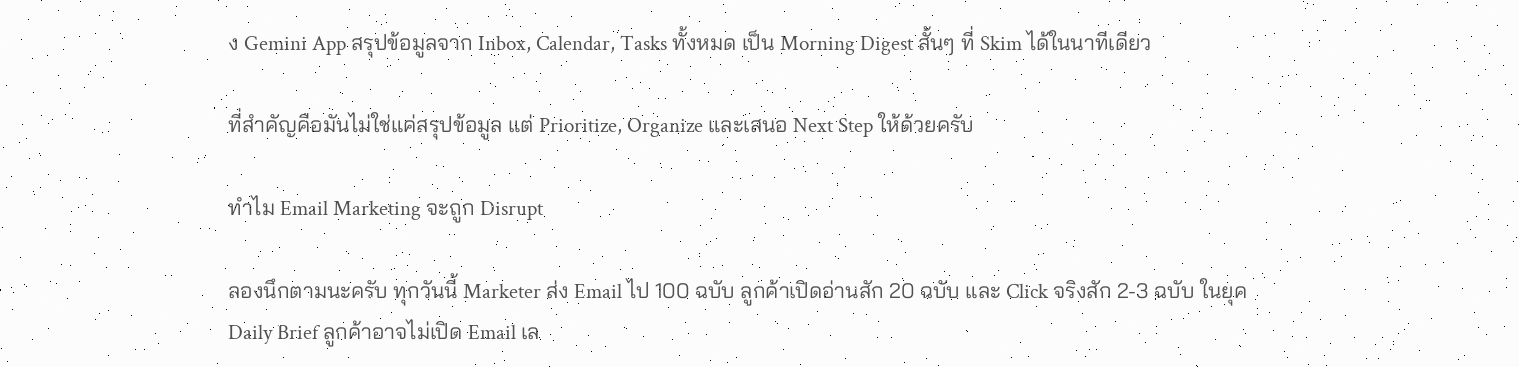ง Gemini App สรุปข้อมูลจาก Inbox, Calendar, Tasks ทั้งหมด เป็น Morning Digest สั้นๆ ที่ Skim ได้ในนาทีเดียว

ที่สำคัญคือมันไม่ใช่แค่สรุปข้อมูล แต่ Prioritize, Organize และเสนอ Next Step ให้ด้วยครับ

ทำไม Email Marketing จะถูก Disrupt

ลองนึกตามนะครับ ทุกวันนี้ Marketer ส่ง Email ไป 100 ฉบับ ลูกค้าเปิดอ่านสัก 20 ฉบับ และ Click จริงสัก 2-3 ฉบับ ในยุค Daily Brief ลูกค้าอาจไม่เปิด Email เล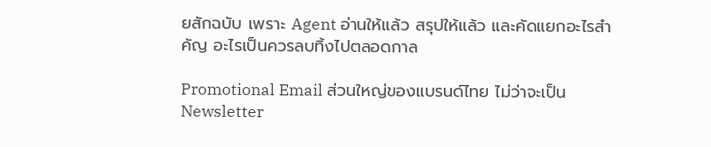ยสักฉบับ เพราะ Agent อ่านให้แล้ว สรุปให้แล้ว และคัดแยกอะไรสำคัญ อะไรเป็นควรลบทิ้งไปตลอดกาล

Promotional Email ส่วนใหญ่ของแบรนด์ไทย ไม่ว่าจะเป็น Newsletter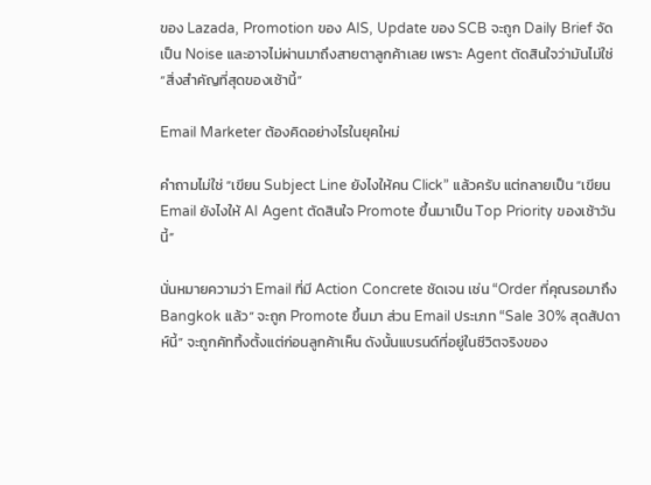ของ Lazada, Promotion ของ AIS, Update ของ SCB จะถูก Daily Brief จัดเป็น Noise และอาจไม่ผ่านมาถึงสายตาลูกค้าเลย เพราะ Agent ตัดสินใจว่ามันไม่ใช่ “สิ่งสำคัญที่สุดของเช้านี้”

Email Marketer ต้องคิดอย่างไรในยุคใหม่

คำถามไม่ใช่ “เขียน Subject Line ยังไงให้คน Click” แล้วครับ แต่กลายเป็น “เขียน Email ยังไงให้ AI Agent ตัดสินใจ Promote ขึ้นมาเป็น Top Priority ของเช้าวันนี้”

นั่นหมายความว่า Email ที่มี Action Concrete ชัดเจน เช่น “Order ที่คุณรอมาถึง Bangkok แล้ว” จะถูก Promote ขึ้นมา ส่วน Email ประเภท “Sale 30% สุดสัปดาห์นี้” จะถูกคัททิ้งตั้งแต่ก่อนลูกค้าเห็น ดังนั้นแบรนด์ที่อยู่ในชีวิตจริงของ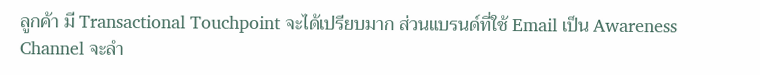ลูกค้า มี Transactional Touchpoint จะได้เปรียบมาก ส่วนแบรนด์ที่ใช้ Email เป็น Awareness Channel จะลำ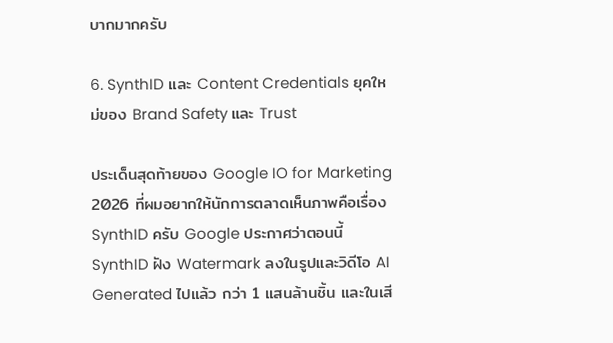บากมากครับ

6. SynthID และ Content Credentials ยุคใหม่ของ Brand Safety และ Trust

ประเด็นสุดท้ายของ Google IO for Marketing 2026 ที่ผมอยากให้นักการตลาดเห็นภาพคือเรื่อง SynthID ครับ Google ประกาศว่าตอนนี้ SynthID ฝัง Watermark ลงในรูปและวิดีโอ AI Generated ไปแล้ว กว่า 1 แสนล้านชิ้น และในเสี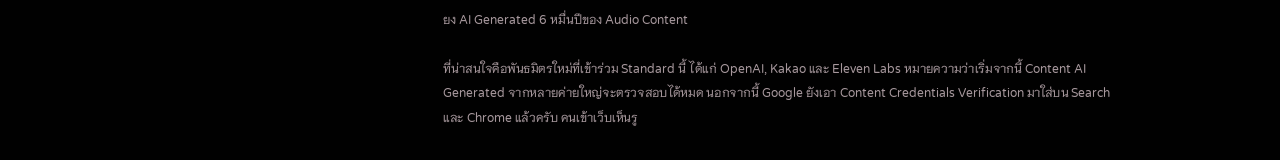ยง AI Generated 6 หมื่นปีของ Audio Content

ที่น่าสนใจคือพันธมิตรใหม่ที่เข้าร่วม Standard นี้ ได้แก่ OpenAI, Kakao และ Eleven Labs หมายความว่าเริ่มจากนี้ Content AI Generated จากหลายค่ายใหญ่จะตรวจสอบได้หมด นอกจากนี้ Google ยังเอา Content Credentials Verification มาใส่บน Search และ Chrome แล้วครับ คนเข้าเว็บเห็นรู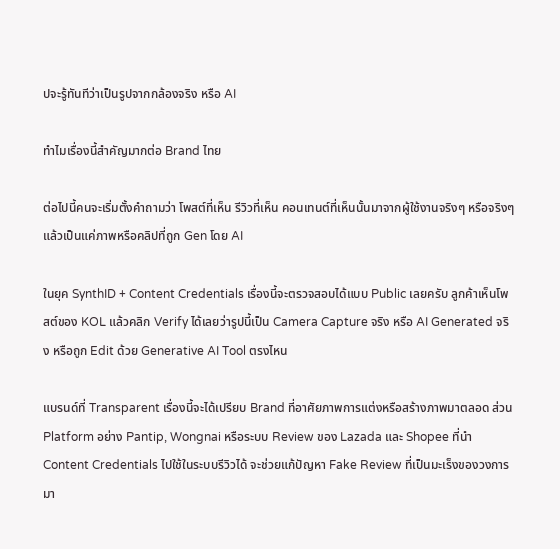ปจะรู้ทันทีว่าเป็นรูปจากกล้องจริง หรือ AI

ทำไมเรื่องนี้สำคัญมากต่อ Brand ไทย

ต่อไปนี้คนจะเริ่มตั้งคำถามว่า โพสต์ที่เห็น รีวิวที่เห็น คอนเทนต์ที่เห็นนั้นมาจากผู้ใช้งานจริงๆ หรือจริงๆ แล้วเป็นแค่ภาพหรือคลิปที่ถูก Gen โดย AI

ในยุค SynthID + Content Credentials เรื่องนี้จะตรวจสอบได้แบบ Public เลยครับ ลูกค้าเห็นโพสต์ของ KOL แล้วคลิก Verify ได้เลยว่ารูปนี้เป็น Camera Capture จริง หรือ AI Generated จริง หรือถูก Edit ด้วย Generative AI Tool ตรงไหน

แบรนด์ที่ Transparent เรื่องนี้จะได้เปรียบ Brand ที่อาศัยภาพการแต่งหรือสร้างภาพมาตลอด ส่วน Platform อย่าง Pantip, Wongnai หรือระบบ Review ของ Lazada และ Shopee ที่นำ Content Credentials ไปใช้ในระบบรีวิวได้ จะช่วยแก้ปัญหา Fake Review ที่เป็นมะเร็งของวงการมา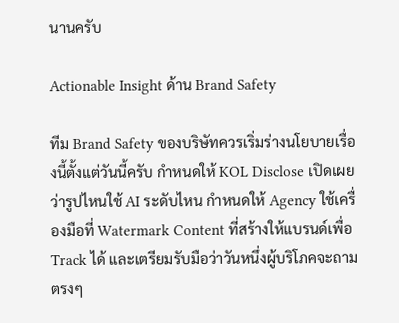นานครับ

Actionable Insight ด้าน Brand Safety

ทีม Brand Safety ของบริษัทควรเริ่มร่างนโยบายเรื่องนี้ตั้งแต่วันนี้ครับ กำหนดให้ KOL Disclose เปิดเผยว่ารูปไหนใช้ AI ระดับไหน กำหนดให้ Agency ใช้เครื่องมือที่ Watermark Content ที่สร้างให้แบรนด์เพื่อ Track ได้ และเตรียมรับมือว่าวันหนึ่งผู้บริโภคจะถามตรงๆ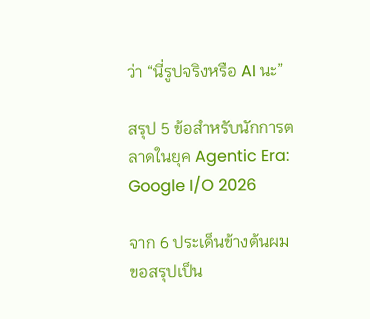ว่า “นี่รูปจริงหรือ AI นะ”

สรุป 5 ข้อสำหรับนักการตลาดในยุค Agentic Era: Google I/O 2026

จาก 6 ประเด็นข้างต้นผมขอสรุปเป็น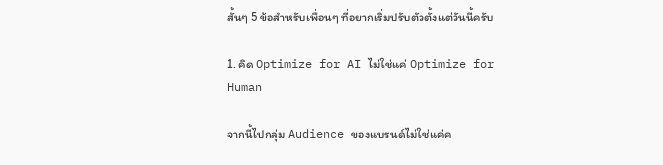สั้นๆ 5 ข้อสำหรับเพื่อนๆ ที่อยากเริ่มปรับตัวตั้งแต่วันนี้ครับ

1. คิด Optimize for AI ไม่ใช่แค่ Optimize for Human

จากนี้ไปกลุ่ม Audience ของแบรนด์ไม่ใช่แค่ค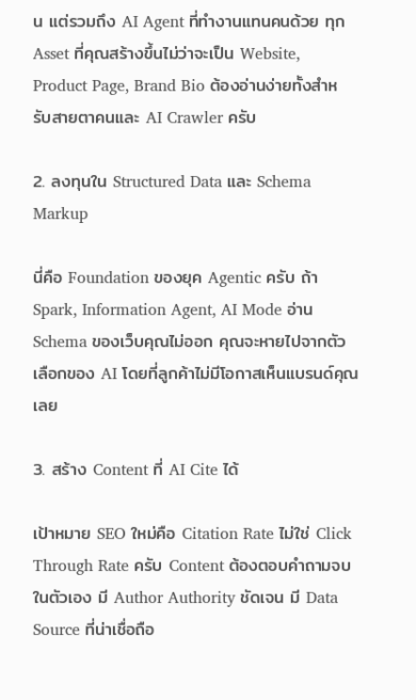น แต่รวมถึง AI Agent ที่ทำงานแทนคนด้วย ทุก Asset ที่คุณสร้างขึ้นไม่ว่าจะเป็น Website, Product Page, Brand Bio ต้องอ่านง่ายทั้งสำหรับสายตาคนและ AI Crawler ครับ

2. ลงทุนใน Structured Data และ Schema Markup

นี่คือ Foundation ของยุค Agentic ครับ ถ้า Spark, Information Agent, AI Mode อ่าน Schema ของเว็บคุณไม่ออก คุณจะหายไปจากตัวเลือกของ AI โดยที่ลูกค้าไม่มีโอกาสเห็นแบรนด์คุณเลย

3. สร้าง Content ที่ AI Cite ได้

เป้าหมาย SEO ใหม่คือ Citation Rate ไม่ใช่ Click Through Rate ครับ Content ต้องตอบคำถามจบในตัวเอง มี Author Authority ชัดเจน มี Data Source ที่น่าเชื่อถือ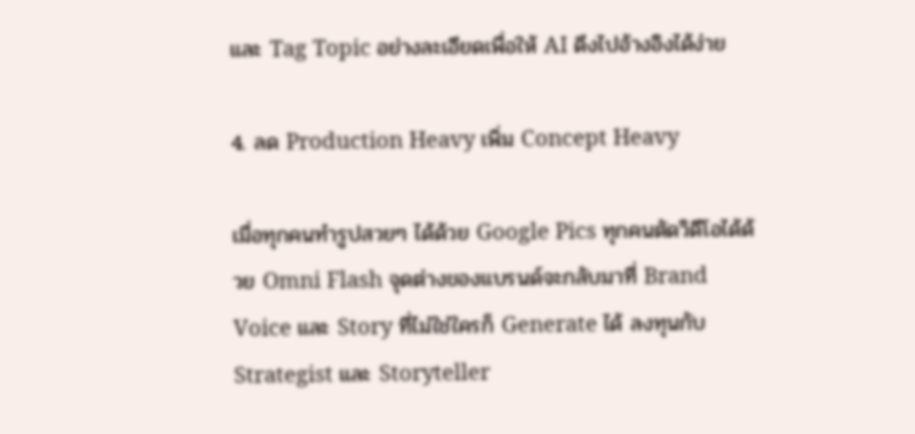และ Tag Topic อย่างละเอียดเพื่อให้ AI ดึงไปอ้างอิงได้ง่าย

4. ลด Production Heavy เพิ่ม Concept Heavy

เมื่อทุกคนทำรูปสวยๆ ได้ด้วย Google Pics ทุกคนตัดวิดีโอได้ด้วย Omni Flash จุดต่างของแบรนด์จะกลับมาที่ Brand Voice และ Story ที่ไม่ใช่ใครก็ Generate ได้ ลงทุนกับ Strategist และ Storyteller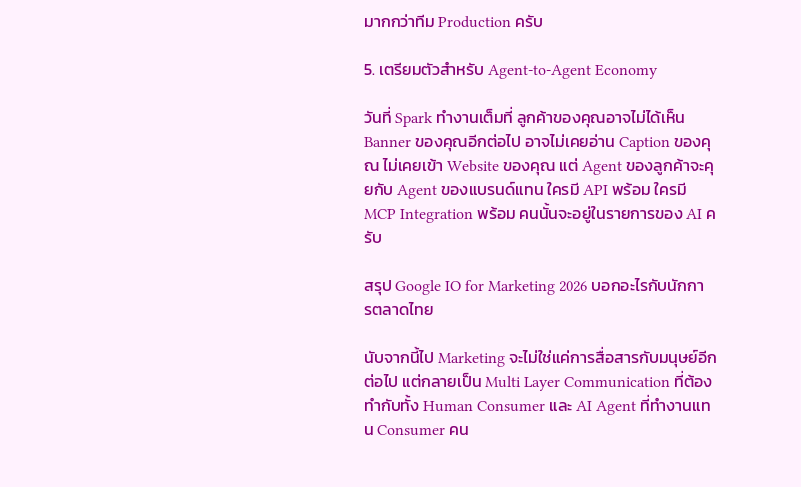มากกว่าทีม Production ครับ

5. เตรียมตัวสำหรับ Agent-to-Agent Economy

วันที่ Spark ทำงานเต็มที่ ลูกค้าของคุณอาจไม่ได้เห็น Banner ของคุณอีกต่อไป อาจไม่เคยอ่าน Caption ของคุณ ไม่เคยเข้า Website ของคุณ แต่ Agent ของลูกค้าจะคุยกับ Agent ของแบรนด์แทน ใครมี API พร้อม ใครมี MCP Integration พร้อม คนนั้นจะอยู่ในรายการของ AI ครับ

สรุป Google IO for Marketing 2026 บอกอะไรกับนักการตลาดไทย

นับจากนี้ไป Marketing จะไม่ใช่แค่การสื่อสารกับมนุษย์อีกต่อไป แต่กลายเป็น Multi Layer Communication ที่ต้องทำกับทั้ง Human Consumer และ AI Agent ที่ทำงานแทน Consumer คน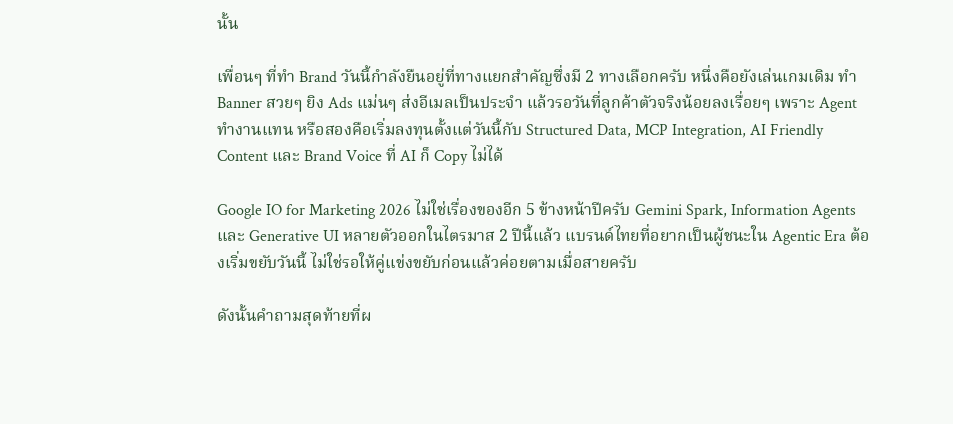นั้น

เพื่อนๆ ที่ทำ Brand วันนี้กำลังยืนอยู่ที่ทางแยกสำคัญซึ่งมี 2 ทางเลือกครับ หนึ่งคือยังเล่นเกมเดิม ทำ Banner สวยๆ ยิง Ads แม่นๆ ส่งอีเมลเป็นประจำ แล้วรอวันที่ลูกค้าตัวจริงน้อยลงเรื่อยๆ เพราะ Agent ทำงานแทน หรือสองคือเริ่มลงทุนตั้งแต่วันนี้กับ Structured Data, MCP Integration, AI Friendly Content และ Brand Voice ที่ AI ก็ Copy ไม่ได้

Google IO for Marketing 2026 ไม่ใช่เรื่องของอีก 5 ข้างหน้าปีครับ Gemini Spark, Information Agents และ Generative UI หลายตัวออกในไตรมาส 2 ปีนี้แล้ว แบรนด์ไทยที่อยากเป็นผู้ชนะใน Agentic Era ต้องเริ่มขยับวันนี้ ไม่ใช่รอให้คู่แข่งขยับก่อนแล้วค่อยตามเมื่อสายครับ

ดังนั้นคำถามสุดท้ายที่ผ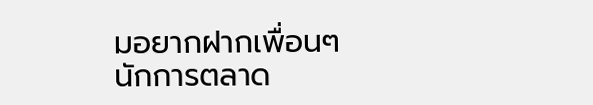มอยากฝากเพื่อนๆ นักการตลาด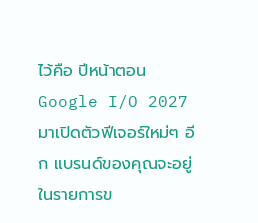ไว้คือ ปีหน้าตอน Google I/O 2027 มาเปิดตัวฟีเจอร์ใหม่ๆ อีก แบรนด์ของคุณจะอยู่ในรายการข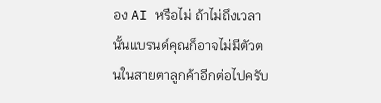อง AI หรือไม่ ถ้าไม่ถึงเวลานั้นแบรนด์คุณก็อาจไม่มีตัวตนในสายตาลูกค้าอีกต่อไปครับ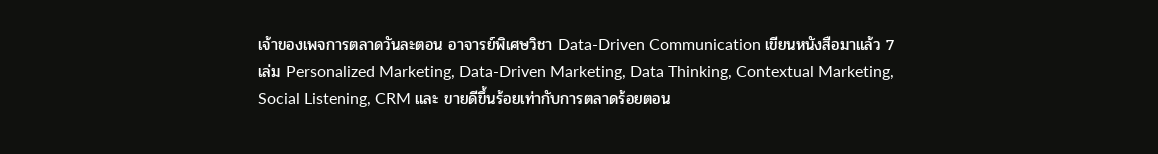เจ้าของเพจการตลาดวันละตอน อาจารย์พิเศษวิชา Data-Driven Communication เขียนหนังสือมาแล้ว 7 เล่ม Personalized Marketing, Data-Driven Marketing, Data Thinking, Contextual Marketing, Social Listening, CRM และ ขายดีขึ้นร้อยเท่ากับการตลาดร้อยตอน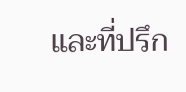และที่ปรึก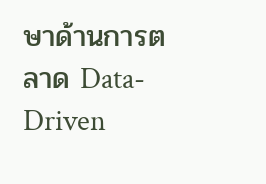ษาด้านการตลาด Data-Driven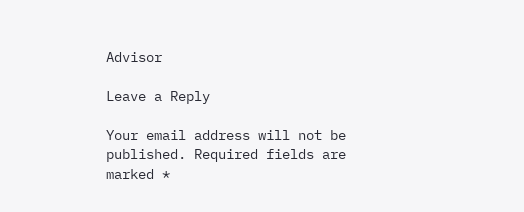Advisor

Leave a Reply

Your email address will not be published. Required fields are marked *